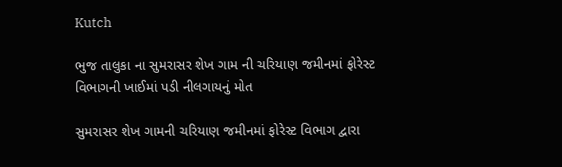Kutch

ભુજ તાલુકા ના સુમરાસર શેખ ગામ ની ચરિયાણ જમીનમાં ફોરેસ્ટ વિભાગની ખાઈમાં પડી નીલગાયનું મોત

સુમરાસર શેખ ગામની ચરિયાણ જમીનમાં ફોરેસ્ટ વિભાગ દ્વારા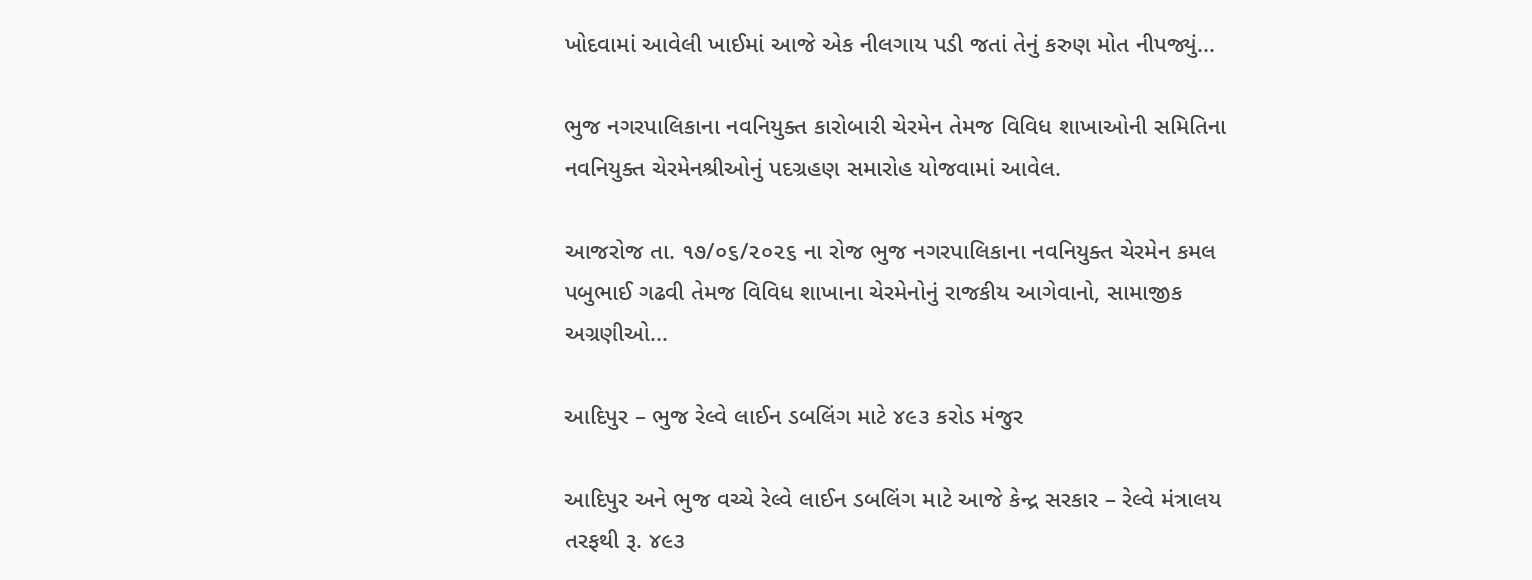ખોદવામાં આવેલી ખાઈમાં આજે એક નીલગાય પડી જતાં તેનું કરુણ મોત નીપજ્યું...

ભુજ નગરપાલિકાના નવનિયુક્ત કારોબારી ચેરમેન તેમજ વિવિધ શાખાઓની સમિતિના નવનિયુક્ત ચેરમેનશ્રીઓનું પદગ્રહણ સમારોહ યોજવામાં આવેલ.

આજરોજ તા. ૧૭/૦૬/૨૦૨૬ ના રોજ ભુજ નગરપાલિકાના નવનિયુક્ત ચેરમેન કમલ પબુભાઈ ગઢવી તેમજ વિવિધ શાખાના ચેરમેનોનું રાજકીય આગેવાનો, સામાજીક અગ્રણીઓ...

આદિપુર – ભુજ રેલ્વે લાઈન ડબલિંગ માટે ૪૯૩ કરોડ મંજુર

આદિપુર અને ભુજ વચ્ચે રેલ્વે લાઈન ડબલિંગ માટે આજે કેન્દ્ર સરકાર – રેલ્વે મંત્રાલય તરફથી રૂ. ૪૯૩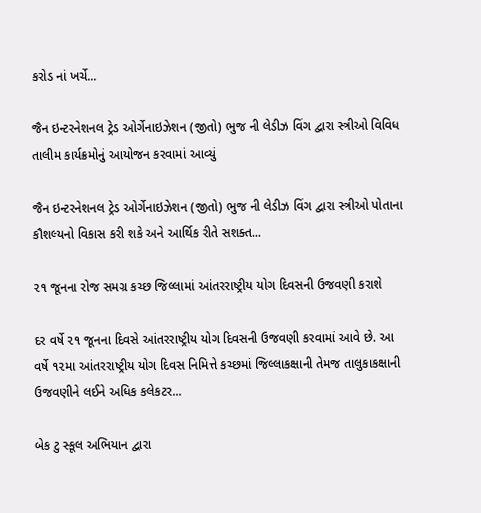કરોડ નાં ખર્ચે...

જૈન ઇન્ટરનેશનલ ટ્રેડ ઓર્ગેનાઇઝેશન (જીતો) ભુજ ની લેડીઝ વિંગ દ્વારા સ્ત્રીઓ વિવિધ તાલીમ કાર્યક્રમોનું આયોજન કરવામાં આવ્યું

જૈન ઇન્ટરનેશનલ ટ્રેડ ઓર્ગેનાઇઝેશન (જીતો) ભુજ ની લેડીઝ વિંગ દ્વારા સ્ત્રીઓ પોતાના કૌશલ્યનો વિકાસ કરી શકે અને આર્થિક રીતે સશક્ત...

૨૧ જૂનના રોજ સમગ્ર કચ્છ જિલ્લામાં આંતરરાષ્ટ્રીય યોગ દિવસની ઉજવણી કરાશે

દર વર્ષે ૨૧ જૂનના દિવસે આંતરરાષ્ટ્રીય યોગ દિવસની ઉજવણી કરવામાં આવે છે. આ વર્ષે ૧૨મા આંતરરાષ્ટ્રીય યોગ દિવસ નિમિત્તે કચ્છમાં જિલ્લાકક્ષાની તેમજ તાલુકાકક્ષાની ઉજવણીને લઈને અધિક કલેકટર...

બેક ટુ સ્કૂલ અભિયાન દ્વારા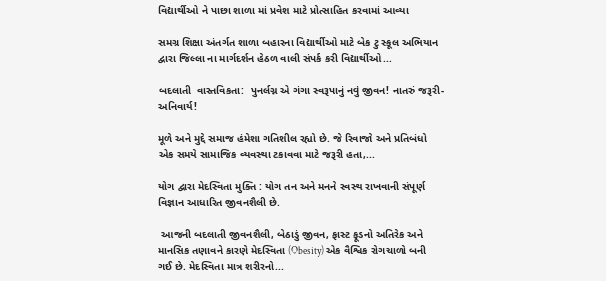વિદ્યાર્થીઓ ને પાછા શાળા માં પ્રવેશ માટે પ્રોત્સાહિત કરવામાં આવ્યા

સમગ્ર શિક્ષા અંતર્ગત શાળા બહારના વિદ્યાર્થીઓ માટે બેક ટુ સ્કૂલ અભિયાન દ્વારા જિલ્લા ના માર્ગદર્શન હેઠળ વાલી સંપર્ક કરી વિદ્યાર્થીઓ...

બદલાતી  વાસ્તવિકતા:  પુનર્લગ્ન એ ગંગા સ્વરૂપાનું નવું જીવન! નાતરું જરૂરી-અનિવાર્ય!

મૂળે અને મુદ્દે સમાજ હંમેશા ગતિશીલ રહ્યો છે. જે રિવાજો અને પ્રતિબંધો એક સમયે સામાજિક વ્યવસ્થા ટકાવવા માટે જરૂરી હતા,...

યોગ દ્વારા મેદસ્વિતા મુક્તિ : યોગ તન અને મનને સ્વસ્થ રાખવાની સંપૂર્ણ વિજ્ઞાન આધારિત જીવનશૈલી છે.

 આજની બદલાતી જીવનશૈલી, બેઠાડું જીવન, ફાસ્ટ ફૂડનો અતિરેક અને માનસિક તણાવને કારણે મેદસ્વિતા (Obesity) એક વૈશ્વિક રોગચાળો બની ગઈ છે. મેદસ્વિતા માત્ર શરીરનો...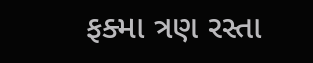ફક્મા ત્રણ રસ્તા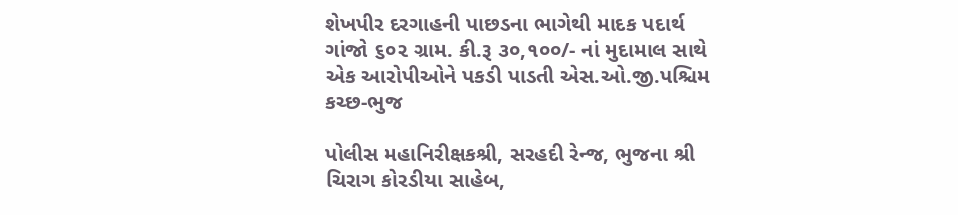શેખપીર દરગાહની પાછડના ભાગેથી માદક પદાર્થ ગાંજો ૬૦૨ ગ્રામ. કી.રૂ ૩૦,૧૦૦/- નાં મુદામાલ સાથે એક આરોપીઓને પકડી પાડતી એસ.ઓ.જી.પશ્ચિમ કચ્છ-ભુજ

પોલીસ મહાનિરીક્ષકશ્રી, સરહદી રેન્જ, ભુજના શ્રી ચિરાગ કોરડીયા સાહેબ,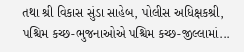તથા શ્રી વિકાસ સુંડા સાહેબ, પોલીસ અધિક્ષકશ્રી, પશ્ચિમ કચ્છ-ભુજનાઓએ પશ્ચિમ કચ્છ-જીલ્લામાં...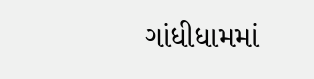ગાંધીધામમાં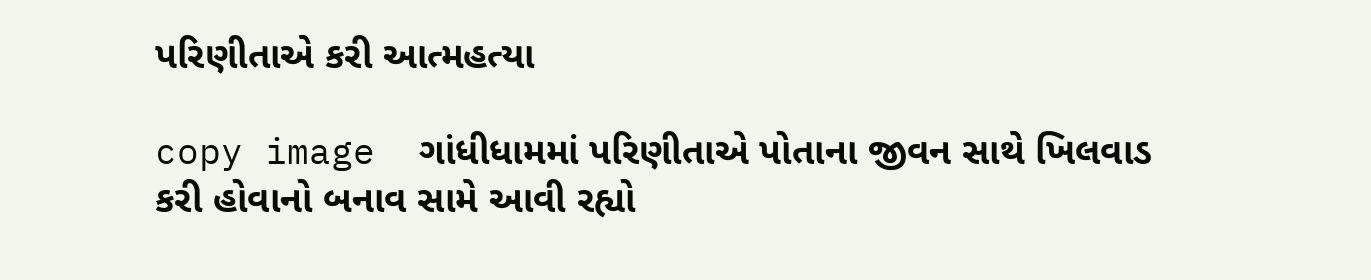પરિણીતાએ કરી આત્મહત્યા

copy image  ગાંધીધામમાં પરિણીતાએ પોતાના જીવન સાથે ખિલવાડ કરી હોવાનો બનાવ સામે આવી રહ્યો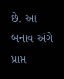છે. આ બનાવ અંગે પ્રાપ્ત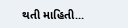થતી માહિતી...